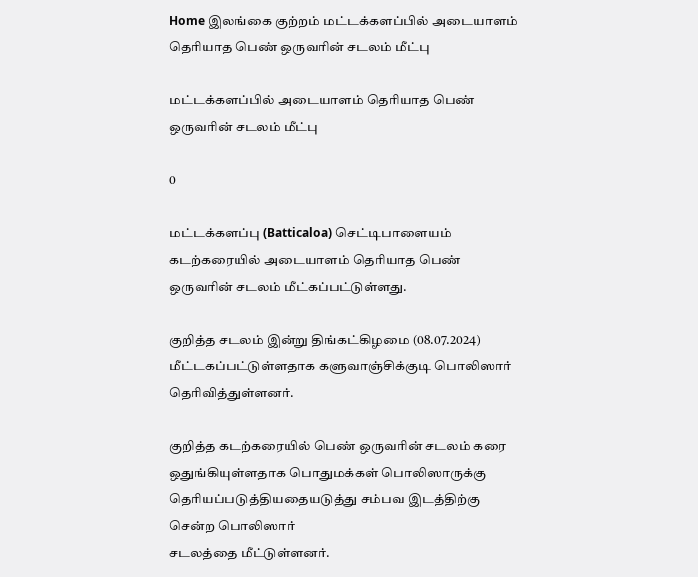Home இலங்கை குற்றம் மட்டக்களப்பில் அடையாளம் தெரியாத பெண் ஒருவரின் சடலம் மீட்பு

மட்டக்களப்பில் அடையாளம் தெரியாத பெண் ஒருவரின் சடலம் மீட்பு

0

மட்டக்களப்பு (Batticaloa) செட்டிபாளையம் கடற்கரையில் அடையாளம் தெரியாத பெண் ஒருவரின் சடலம் மீட்கப்பட்டுள்ளது.

குறித்த சடலம் இன்று திங்கட்கிழமை (08.07.2024) மீட்டகப்பட்டுள்ளதாக களுவாஞ்சிக்குடி பொலிஸார்
தெரிவித்துள்ளனர்.

குறித்த கடற்கரையில் பெண் ஒருவரின் சடலம் கரை ஒதுங்கியுள்ளதாக பொதுமக்கள் பொலிஸாருக்கு தெரியப்படுத்தியதையடுத்து சம்பவ இடத்திற்கு சென்ற பொலிஸார்
சடலத்தை மீட்டுள்ளனர்.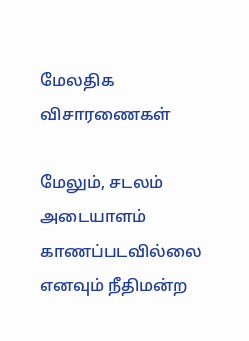மேலதிக விசாரணைகள்

மேலும், சடலம் அடையாளம் காணப்படவில்லை எனவும் நீதிமன்ற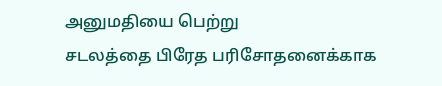அனுமதியை பெற்று
சடலத்தை பிரேத பரிசோதனைக்காக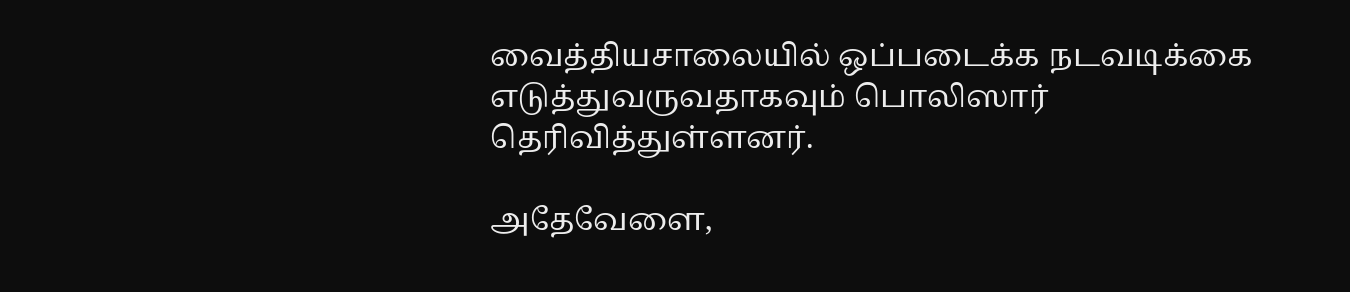வைத்தியசாலையில் ஒப்படைக்க நடவடிக்கை
எடுத்துவருவதாகவும் பொலிஸார் தெரிவித்துள்ளனர்.

அதேவேளை,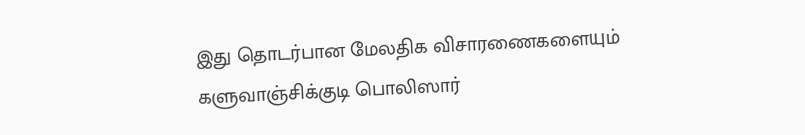இது தொடர்பான மேலதிக விசாரணைகளையும் களுவாஞ்சிக்குடி பொலிஸார்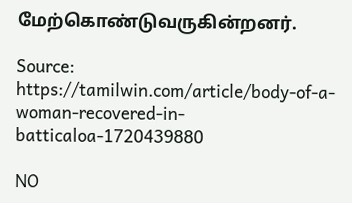மேற்கொண்டுவருகின்றனர்.

Source: https://tamilwin.com/article/body-of-a-woman-recovered-in-batticaloa-1720439880

NO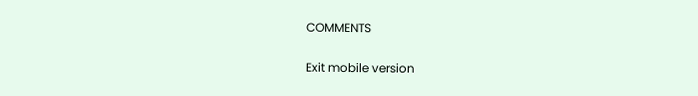COMMENTS

Exit mobile version